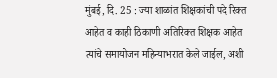मुंबई, दि. 25 : ज्या शाळांत शिक्षकांची पदे रिक्त आहेत व काही ठिकाणी अतिरिक्त शिक्षक आहेत त्यांचे समायोजन महिन्याभरात केले जाईल, अशी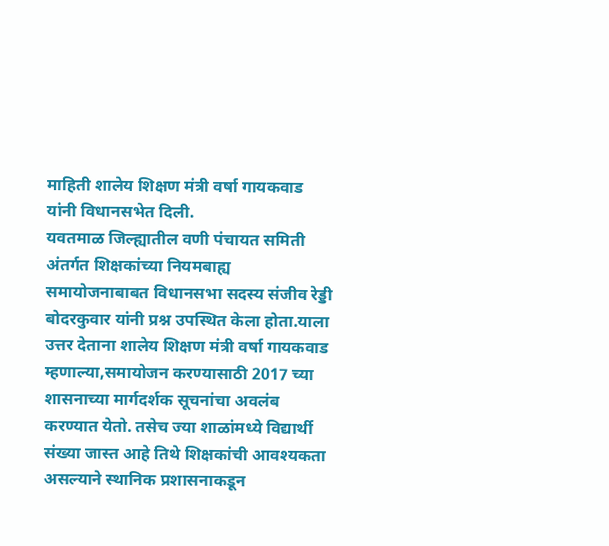माहिती शालेय शिक्षण मंत्री वर्षा गायकवाड यांनी विधानसभेत दिली.
यवतमाळ जिल्ह्यातील वणी पंचायत समिती अंतर्गत शिक्षकांच्या नियमबाह्य समायोजनाबाबत विधानसभा सदस्य संजीव रेड्डी बोदरकुवार यांनी प्रश्न उपस्थित केला होता.याला उत्तर देताना शालेय शिक्षण मंत्री वर्षा गायकवाड म्हणाल्या,समायोजन करण्यासाठी 2017 च्या शासनाच्या मार्गदर्शक सूचनांचा अवलंब करण्यात येतो. तसेच ज्या शाळांमध्ये विद्यार्थी संख्या जास्त आहे तिथे शिक्षकांची आवश्यकता असल्याने स्थानिक प्रशासनाकडून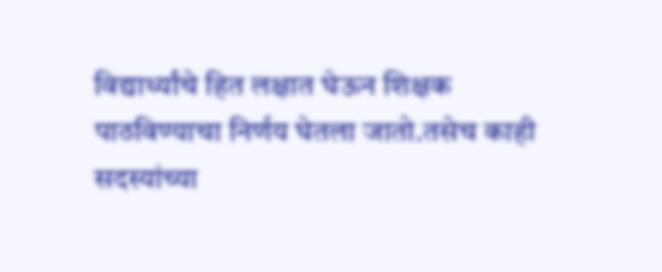विद्यार्थ्यांचे हित लक्षात घेऊन शिक्षक पाठविण्याचा निर्णय घेतला जातो.तसेच काही सदस्यांच्या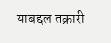याबद्दल तक्रारी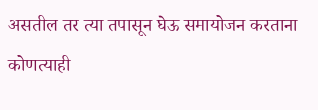असतील तर त्या तपासून घेऊ समायोजन करताना कोणत्याही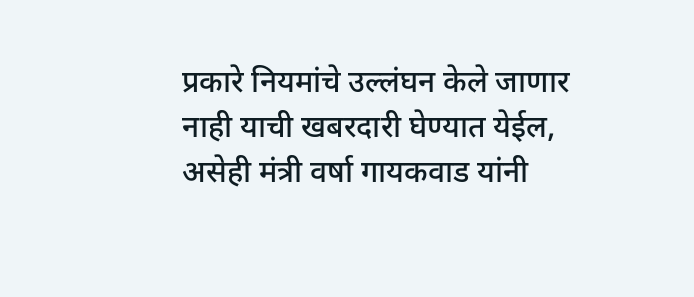प्रकारे नियमांचे उल्लंघन केले जाणार नाही याची खबरदारी घेण्यात येईल, असेही मंत्री वर्षा गायकवाड यांनी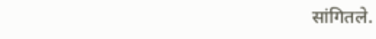सांगितले.